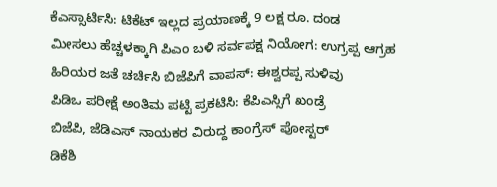ಕೆಎಸ್ಸಾರ್ಟಿಸಿ: ಟಿಕೆಟ್ ಇಲ್ಲದ ಪ್ರಯಾಣಕ್ಕೆ 9 ಲಕ್ಷ ರೂ. ದಂಡ
ಮೀಸಲು ಹೆಚ್ಚಳಕ್ಕಾಗಿ ಪಿಎಂ ಬಳಿ ಸರ್ವಪಕ್ಷ ನಿಯೋಗ: ಉಗ್ರಪ್ಪ ಆಗ್ರಹ
ಹಿರಿಯರ ಜತೆ ಚರ್ಚಿಸಿ ಬಿಜೆಪಿಗೆ ವಾಪಸ್: ಈಶ್ವರಪ್ಪ ಸುಳಿವು
ಪಿಡಿಒ ಪರೀಕ್ಷೆ ಅಂತಿಮ ಪಟ್ಟಿ ಪ್ರಕಟಿಸಿ: ಕೆಪಿಎಸ್ಸಿಗೆ ಖಂಡ್ರೆ
ಬಿಜೆಪಿ, ಜೆಡಿಎಸ್ ನಾಯಕರ ವಿರುದ್ದ ಕಾಂಗ್ರೆಸ್ ಪೋಸ್ಟರ್
ಡಿಕೆಶಿ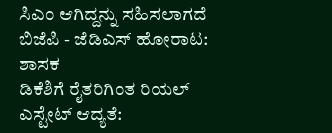ಸಿಎಂ ಆಗಿದ್ದನ್ನು ಸಹಿಸಲಾಗದೆ ಬಿಜೆಪಿ - ಜೆಡಿಎಸ್ ಹೋರಾಟ: ಶಾಸಕ
ಡಿಕೆಶಿಗೆ ರೈತರಿಗಿಂತ ರಿಯಲ್ ಎಸ್ಟೇಟ್ ಆದ್ಯತೆ: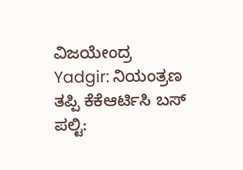ವಿಜಯೇಂದ್ರ
Yadgir: ನಿಯಂತ್ರಣ ತಪ್ಪಿ ಕೆಕೆಆರ್ಟಿಸಿ ಬಸ್ ಪಲ್ಟಿ: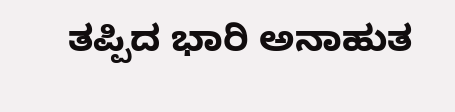ತಪ್ಪಿದ ಭಾರಿ ಅನಾಹುತ